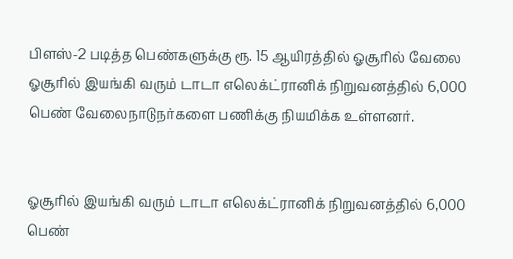பிளஸ்-2 படித்த பெண்களுக்கு ரூ. 15 ஆயிரத்தில் ஓசூரில் வேலை
ஓசூரில் இயங்கி வரும் டாடா எலெக்ட்ரானிக் நிறுவனத்தில் 6,000 பெண் வேலைநாடுநர்களை பணிக்கு நியமிக்க உள்ளனர்.


ஓசூரில் இயங்கி வரும் டாடா எலெக்ட்ரானிக் நிறுவனத்தில் 6,000 பெண்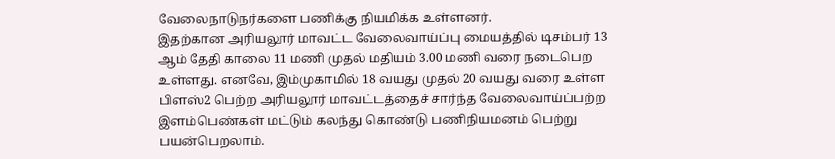வேலைநாடுநர்களை பணிக்கு நியமிக்க உள்ளனர்.
இதற்கான அரியலூர் மாவட்ட வேலைவாய்ப்பு மையத்தில் டிசம்பர் 13 ஆம் தேதி காலை 11 மணி முதல் மதியம் 3.00 மணி வரை நடைபெற உள்ளது. எனவே, இம்முகாமில் 18 வயது முதல் 20 வயது வரை உள்ள பிளஸ்2 பெற்ற அரியலூர் மாவட்டத்தைச் சார்ந்த வேலைவாய்ப்பற்ற இளம்பெண்கள் மட்டும் கலந்து கொண்டு பணிநியமனம் பெற்று பயன்பெறலாம்.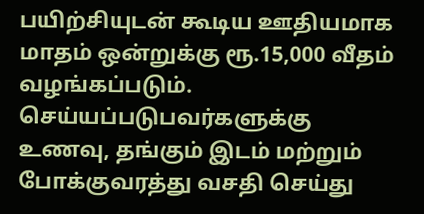பயிற்சியுடன் கூடிய ஊதியமாக மாதம் ஒன்றுக்கு ரூ.15,000 வீதம் வழங்கப்படும். செய்யப்படுபவர்களுக்கு உணவு, தங்கும் இடம் மற்றும் போக்குவரத்து வசதி செய்து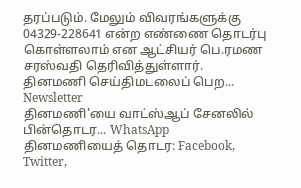தரப்படும். மேலும் விவரங்களுக்கு 04329-228641 என்ற எண்ணை தொடர்பு கொள்ளலாம் என ஆட்சியர் பெ.ரமண சரஸ்வதி தெரிவித்துள்ளார்.
தினமணி செய்திமடலைப் பெற... Newsletter
தினமணி'யை வாட்ஸ்ஆப் சேனலில் பின்தொடர... WhatsApp
தினமணியைத் தொடர: Facebook, Twitter,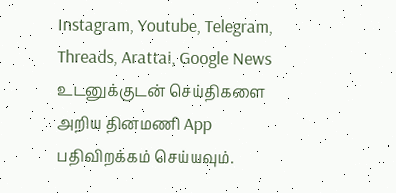Instagram, Youtube, Telegram, Threads, Arattai, Google News
உடனுக்குடன் செய்திகளை அறிய தினமணி App பதிவிறக்கம் செய்யவும்.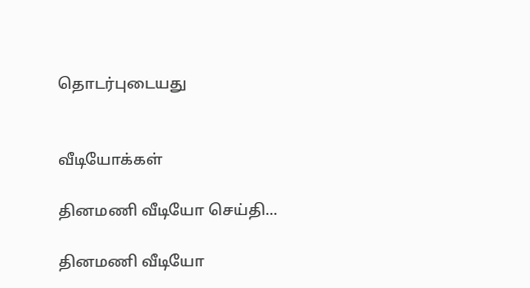தொடர்புடையது


வீடியோக்கள்

தினமணி வீடியோ செய்தி...

தினமணி வீடியோ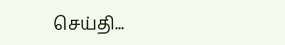செய்தி...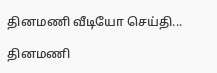தினமணி வீடியோ செய்தி...

தினமணி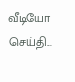வீடியோ செய்தி...